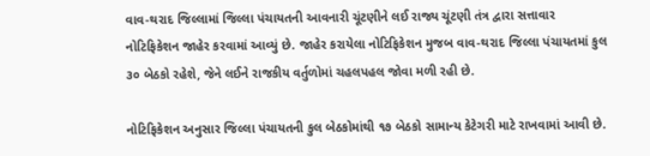વાવ-થરાદ જિલ્લામાં જિલ્લા પંચાયતની આવનારી ચૂંટણીને લઈ રાજ્ય ચૂંટણી તંત્ર દ્વારા સત્તાવાર નોટિફિકેશન જાહેર કરવામાં આવ્યું છે. જાહેર કરાયેલા નોટિફિકેશન મુજબ વાવ-થરાદ જિલ્લા પંચાયતમાં કુલ ૩૦ બેઠકો રહેશે, જેને લઈને રાજકીય વર્તુળોમાં ચહલપહલ જોવા મળી રહી છે.

નોટિફિકેશન અનુસાર જિલ્લા પંચાયતની કુલ બેઠકોમાંથી ૧૭ બેઠકો સામાન્ય કેટેગરી માટે રાખવામાં આવી છે.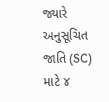જ્યારે અનુસૂચિત જાતિ (SC) માટે ૪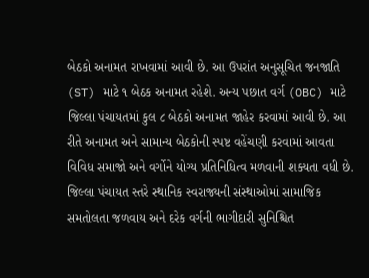બેઠકો અનામત રાખવામાં આવી છે. આ ઉપરાંત અનુસૂચિત જનજાતિ (ST) માટે ૧ બેઠક અનામત રહેશે. અન્ય પછાત વર્ગ (OBC) માટે જિલ્લા પંચાયતમાં કુલ ૮ બેઠકો અનામત જાહેર કરવામાં આવી છે. આ રીતે અનામત અને સામાન્ય બેઠકોની સ્પષ્ટ વહેંચણી કરવામાં આવતા વિવિધ સમાજો અને વર્ગોને યોગ્ય પ્રતિનિધિત્વ મળવાની શક્યતા વધી છે.
જિલ્લા પંચાયત સ્તરે સ્થાનિક સ્વરાજ્યની સંસ્થાઓમાં સામાજિક સમતોલતા જળવાય અને દરેક વર્ગની ભાગીદારી સુનિશ્ચિત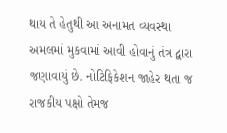થાય તે હેતુથી આ અનામત વ્યવસ્થા અમલમાં મુકવામાં આવી હોવાનું તંત્ર દ્વારા જણાવાયું છે. નોટિફિકેશન જાહેર થતા જ રાજકીય પક્ષો તેમજ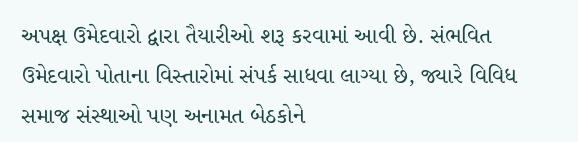અપક્ષ ઉમેદવારો દ્વારા તૈયારીઓ શરૂ કરવામાં આવી છે. સંભવિત ઉમેદવારો પોતાના વિસ્તારોમાં સંપર્ક સાધવા લાગ્યા છે, જ્યારે વિવિધ સમાજ સંસ્થાઓ પણ અનામત બેઠકોને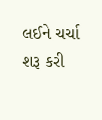લઈને ચર્ચા શરૂ કરી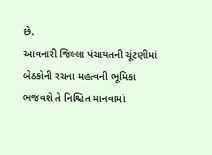છે.
આવનારી જિલ્લા પંચાયતની ચૂંટણીમાં બેઠકોની રચના મહત્વની ભૂમિકા ભજવશે તે નિશ્ચિત માનવામાં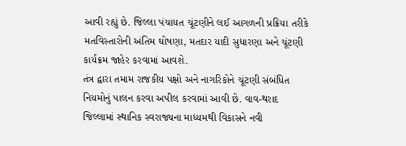આવી રહ્યું છે. જિલ્લા પંચાયત ચૂંટણીને લઈ આગળની પ્રક્રિયા તરીકે મતવિસ્તારોની અંતિમ ઘોષણા, મતદાર યાદી સુધારણા અને ચૂંટણી કાર્યક્રમ જાહેર કરવામાં આવશે.
તંત્ર દ્વારા તમામ રાજકીય પક્ષો અને નાગરિકોને ચૂંટણી સંબંધિત નિયમોનું પાલન કરવા અપીલ કરવામાં આવી છે. વાવ-થરાદ જિલ્લામાં સ્થાનિક સ્વરાજ્યના માધ્યમથી વિકાસને નવી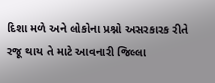દિશા મળે અને લોકોના પ્રશ્નો અસરકારક રીતે રજૂ થાય તે માટે આવનારી જિલ્લા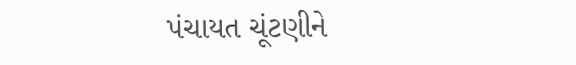પંચાયત ચૂંટણીને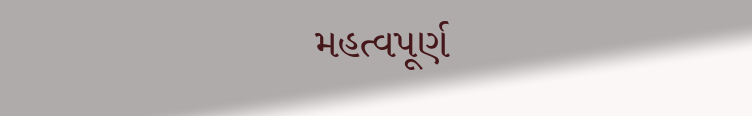મહત્વપૂર્ણ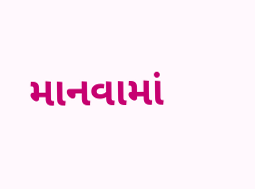માનવામાં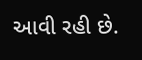આવી રહી છે.